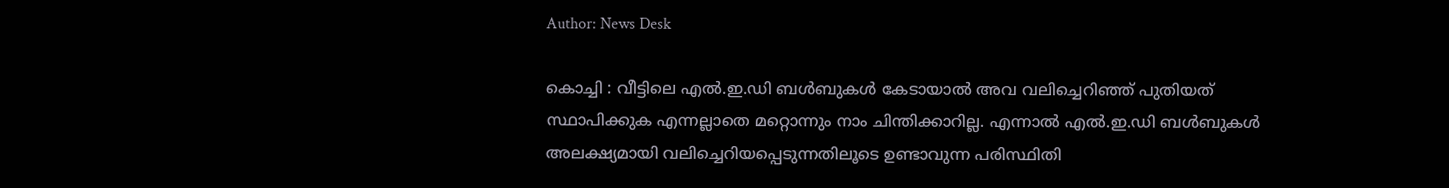Author: News Desk

കൊച്ചി : വീട്ടിലെ എൽ.ഇ.ഡി ബൾബുകൾ കേടായാൽ അവ വലിച്ചെറിഞ്ഞ് പുതിയത് സ്ഥാപിക്കുക എന്നല്ലാതെ മറ്റൊന്നും നാം ചിന്തിക്കാറില്ല. എന്നാൽ എൽ.ഇ.ഡി ബൾബുകൾ അലക്ഷ്യമായി വലിച്ചെറിയപ്പെടുന്നതിലൂടെ ഉണ്ടാവുന്ന പരിസ്ഥിതി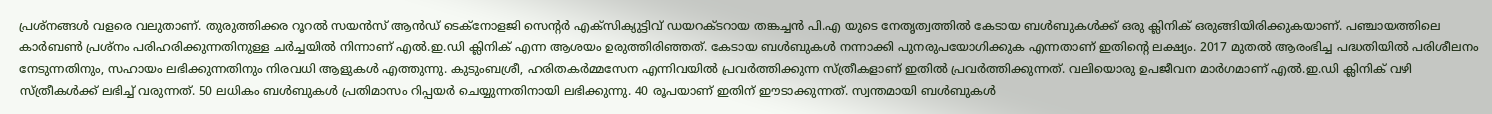പ്രശ്നങ്ങൾ വളരെ വലുതാണ്. തുരുത്തിക്കര റൂറൽ സയൻസ് ആൻഡ് ടെക്നോളജി സെന്റർ എക്സിക്യുട്ടിവ് ഡയറക്ടറായ തങ്കച്ചൻ പി.എ യുടെ നേതൃത്വത്തിൽ കേടായ ബൾബുകൾക്ക് ഒരു ക്ലിനിക് ഒരുങ്ങിയിരിക്കുകയാണ്. പഞ്ചായത്തിലെ കാർബൺ പ്രശ്നം പരിഹരിക്കുന്നതിനുള്ള ചർച്ചയിൽ നിന്നാണ് എൽ.ഇ.ഡി ക്ലിനിക് എന്ന ആശയം ഉരുത്തിരിഞ്ഞത്. കേടായ ബൾബുകൾ നന്നാക്കി പുനരുപയോഗിക്കുക എന്നതാണ് ഇതിന്റെ ലക്ഷ്യം. 2017 മുതൽ ആരംഭിച്ച പദ്ധതിയിൽ പരിശീലനം നേടുന്നതിനും, സഹായം ലഭിക്കുന്നതിനും നിരവധി ആളുകൾ എത്തുന്നു. കുടുംബശ്രീ, ഹരിതകർമ്മസേന എന്നിവയിൽ പ്രവർത്തിക്കുന്ന സ്ത്രീകളാണ് ഇതിൽ പ്രവർത്തിക്കുന്നത്. വലിയൊരു ഉപജീവന മാർഗമാണ് എൽ.ഇ.ഡി ക്ലിനിക് വഴി സ്ത്രീകൾക്ക് ലഭിച്ച് വരുന്നത്. 50 ലധികം ബൾബുകൾ പ്രതിമാസം റിപ്പയർ ചെയ്യുന്നതിനായി ലഭിക്കുന്നു. 40 രൂപയാണ് ഇതിന് ഈടാക്കുന്നത്. സ്വന്തമായി ബൾബുകൾ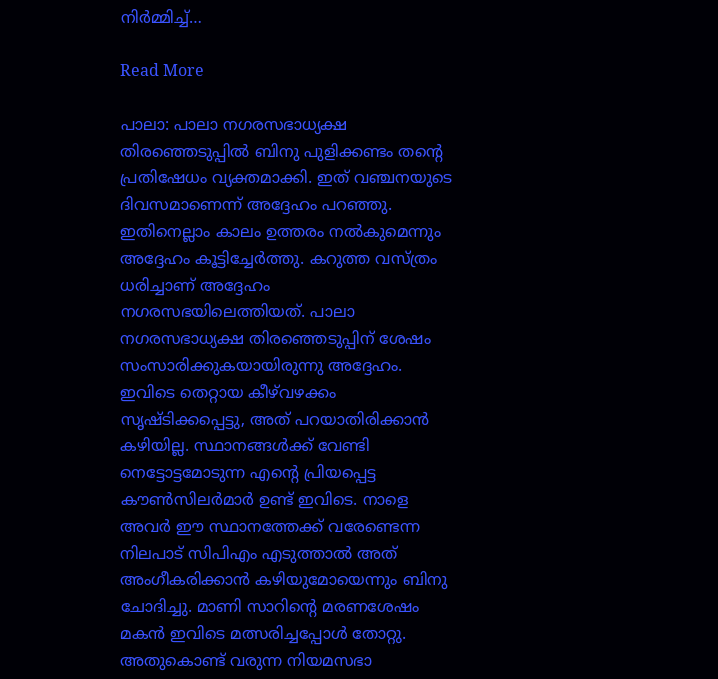നിർമ്മിച്ച്…

Read More

പാലാ: പാലാ നഗരസഭാധ്യക്ഷ തിരഞ്ഞെടുപ്പിൽ ബിനു പുളിക്കണ്ടം തന്റെ പ്രതിഷേധം വ്യക്തമാക്കി. ഇത് വഞ്ചനയുടെ ദിവസമാണെന്ന് അദ്ദേഹം പറഞ്ഞു. ഇതിനെല്ലാം കാലം ഉത്തരം നൽകുമെന്നും അദ്ദേഹം കൂട്ടിച്ചേർത്തു. കറുത്ത വസ്ത്രം ധരിച്ചാണ് അദ്ദേഹം നഗരസഭയിലെത്തിയത്. പാലാ നഗരസഭാധ്യക്ഷ തിരഞ്ഞെടുപ്പിന് ശേഷം സംസാരിക്കുകയായിരുന്നു അദ്ദേഹം. ഇവിടെ തെറ്റായ കീഴ്‌വഴക്കം സൃഷ്ടിക്കപ്പെട്ടു, അത് പറയാതിരിക്കാൻ കഴിയില്ല. സ്ഥാനങ്ങൾക്ക് വേണ്ടി നെട്ടോട്ടമോടുന്ന എന്‍റെ പ്രിയപ്പെട്ട കൗൺസിലർമാർ ഉണ്ട് ഇവിടെ. നാളെ അവർ ഈ സ്ഥാനത്തേക്ക് വരേണ്ടെന്ന നിലപാട് സിപിഎം എടുത്താൽ അത് അംഗീകരിക്കാൻ കഴിയുമോയെന്നും ബിനു ചോദിച്ചു. മാണി സാറിന്‍റെ മരണശേഷം മകൻ ഇവിടെ മത്സരിച്ചപ്പോൾ തോറ്റു. അതുകൊണ്ട് വരുന്ന നിയമസഭാ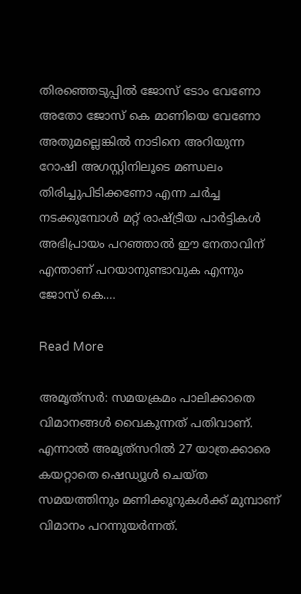തിരഞ്ഞെടുപ്പിൽ ജോസ് ടോം വേണോ അതോ ജോസ് കെ മാണിയെ വേണോ അതുമല്ലെങ്കിൽ നാടിനെ അറിയുന്ന റോഷി അഗസ്റ്റിനിലൂടെ മണ്ഡലം തിരിച്ചുപിടിക്കണോ എന്ന ചർച്ച നടക്കുമ്പോൾ മറ്റ് രാഷ്ട്രീയ പാർട്ടികൾ അഭിപ്രായം പറഞ്ഞാൽ ഈ നേതാവിന് എന്താണ് പറയാനുണ്ടാവുക എന്നും ജോസ് കെ.…

Read More

അമൃത്‌സര്‍: സമയക്രമം പാലിക്കാതെ വിമാനങ്ങൾ വൈകുന്നത് പതിവാണ്. എന്നാൽ അമൃത്‌സറില്‍ 27 യാത്രക്കാരെ കയറ്റാതെ ഷെഡ്യൂൾ ചെയ്ത സമയത്തിനും മണിക്കൂറുകൾക്ക് മുമ്പാണ് വിമാനം പറന്നുയർന്നത്.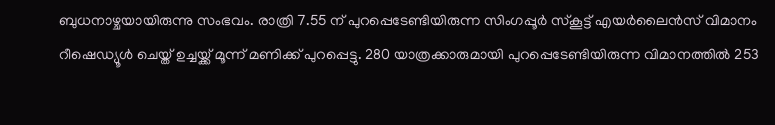ബുധനാഴ്ചയായിരുന്നു സംഭവം. രാത്രി 7.55 ന് പുറപ്പെടേണ്ടിയിരുന്ന സിംഗപ്പൂർ സ്കൂട്ട് എയർലൈൻസ് വിമാനം റീഷെഡ്യൂൾ ചെയ്ത് ഉച്ചയ്ക്ക് മൂന്ന് മണിക്ക് പുറപ്പെട്ടു. 280 യാത്രക്കാരുമായി പുറപ്പെടേണ്ടിയിരുന്ന വിമാനത്തിൽ 253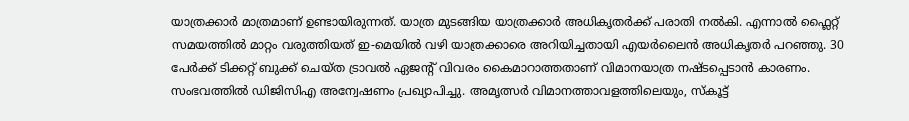യാത്രക്കാർ മാത്രമാണ് ഉണ്ടായിരുന്നത്. യാത്ര മുടങ്ങിയ യാത്രക്കാർ അധികൃതർക്ക് പരാതി നൽകി. എന്നാൽ ഫ്ലൈറ്റ് സമയത്തിൽ മാറ്റം വരുത്തിയത് ഇ-മെയിൽ വഴി യാത്രക്കാരെ അറിയിച്ചതായി എയർലൈൻ അധികൃതർ പറഞ്ഞു. 30 പേർക്ക് ടിക്കറ്റ് ബുക്ക് ചെയ്ത ട്രാവൽ ഏജന്‍റ് വിവരം കൈമാറാത്തതാണ് വിമാനയാത്ര നഷ്ടപ്പെടാൻ കാരണം. സംഭവത്തിൽ ഡിജിസിഎ അന്വേഷണം പ്രഖ്യാപിച്ചു. അമൃത്സർ വിമാനത്താവളത്തിലെയും, സ്കൂട്ട്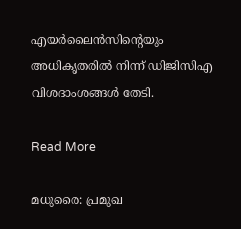എയർലൈൻസിന്റെയും അധികൃതരിൽ നിന്ന് ഡിജിസിഎ വിശദാംശങ്ങൾ തേടി.

Read More

മധുരൈ: പ്രമുഖ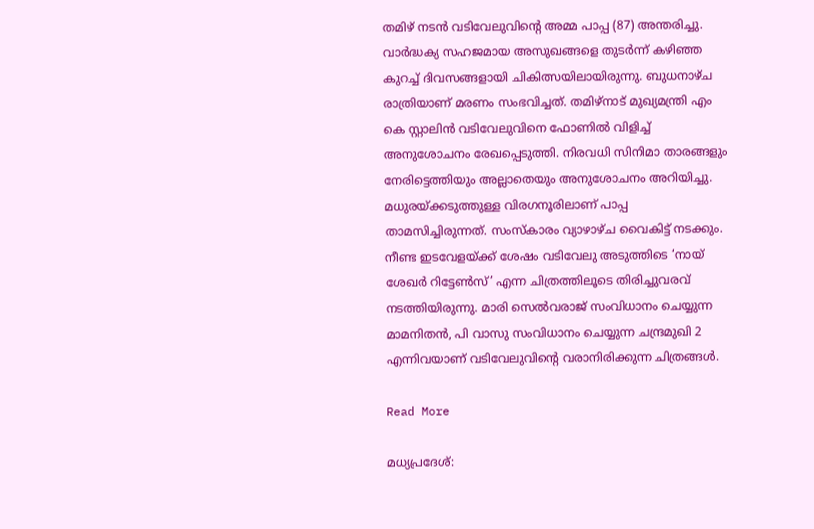തമിഴ് നടൻ വടിവേലുവിന്‍റെ അമ്മ പാപ്പ (87) അന്തരിച്ചു. വാർദ്ധക്യ സഹജമായ അസുഖങ്ങളെ തുടർന്ന് കഴിഞ്ഞ കുറച്ച് ദിവസങ്ങളായി ചികിത്സയിലായിരുന്നു. ബുധനാഴ്ച രാത്രിയാണ് മരണം സംഭവിച്ചത്. തമിഴ്നാട് മുഖ്യമന്ത്രി എം കെ സ്റ്റാലിൻ വടിവേലുവിനെ ഫോണിൽ വിളിച്ച് അനുശോചനം രേഖപ്പെടുത്തി. നിരവധി സിനിമാ താരങ്ങളും നേരിട്ടെത്തിയും അല്ലാതെയും അനുശോചനം അറിയിച്ചു. മധുരയ്ക്കടുത്തുള്ള വിരഗനൂരിലാണ് പാപ്പ താമസിച്ചിരുന്നത്. സംസ്കാരം വ്യാഴാഴ്ച വൈകിട്ട് നടക്കും. നീണ്ട ഇടവേളയ്ക്ക് ശേഷം വടിവേലു അടുത്തിടെ ‘നായ് ശേഖർ റിട്ടേൺസ്’ എന്ന ചിത്രത്തിലൂടെ തിരിച്ചുവരവ് നടത്തിയിരുന്നു. മാരി സെൽവരാജ് സംവിധാനം ചെയ്യുന്ന മാമനിതൻ, പി വാസു സംവിധാനം ചെയ്യുന്ന ചന്ദ്രമുഖി 2 എന്നിവയാണ് വടിവേലുവിന്‍റെ വരാനിരിക്കുന്ന ചിത്രങ്ങൾ.

Read More

മധ്യപ്രദേശ്: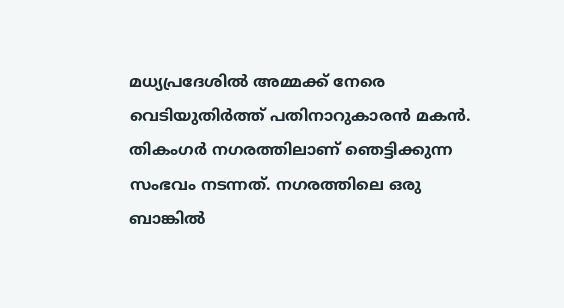മധ്യപ്രദേശിൽ അമ്മക്ക് നേരെ വെടിയുതിർത്ത് പതിനാറുകാരൻ മകൻ. തികംഗര്‍ നഗരത്തിലാണ് ഞെട്ടിക്കുന്ന സംഭവം നടന്നത്. നഗരത്തിലെ ഒരു ബാങ്കിൽ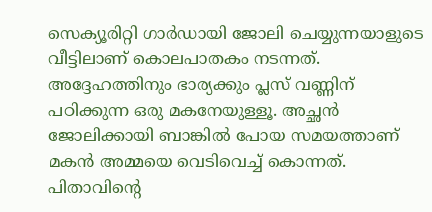സെക്യൂരിറ്റി ഗാർഡായി ജോലി ചെയ്യുന്നയാളുടെ വീട്ടിലാണ് കൊലപാതകം നടന്നത്. അദ്ദേഹത്തിനും ഭാര്യക്കും പ്ലസ് വണ്ണിന് പഠിക്കുന്ന ഒരു മകനേയുള്ളൂ. അച്ഛൻ ജോലിക്കായി ബാങ്കിൽ പോയ സമയത്താണ് മകൻ അമ്മയെ വെടിവെച്ച് കൊന്നത്. പിതാവിന്‍റെ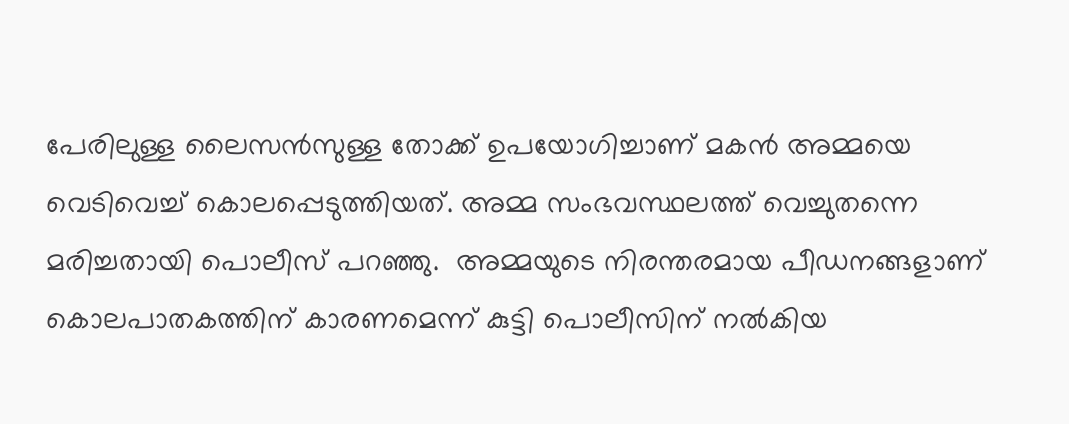പേരിലുള്ള ലൈസൻസുള്ള തോക്ക് ഉപയോഗിച്ചാണ് മകൻ അമ്മയെ വെടിവെച്ച് കൊലപ്പെടുത്തിയത്. അമ്മ സംഭവസ്ഥലത്ത് വെച്ചുതന്നെ മരിച്ചതായി പൊലീസ് പറഞ്ഞു.  അമ്മയുടെ നിരന്തരമായ പീഡനങ്ങളാണ് കൊലപാതകത്തിന് കാരണമെന്ന് കുട്ടി പൊലീസിന് നൽകിയ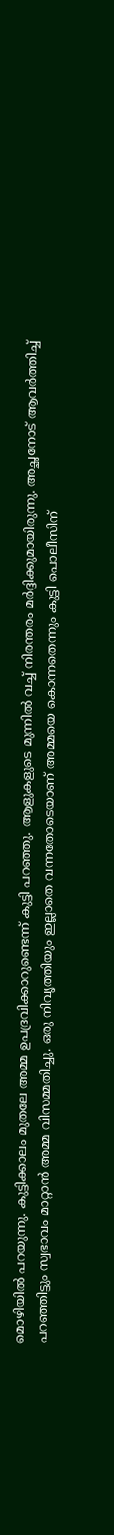മൊഴിയിൽ പറയുന്നു. കുട്ടിക്കാലം മുതലേ അമ്മ ഉപദ്രവിക്കാറുണ്ടെന്ന് കുട്ടി പറഞ്ഞു. ആളുകളുടെ മുന്നിൽ വച്ച് നിരന്തരം മർദ്ദിക്കുമായിരുന്നു. അച്ഛനോട് ആവർത്തിച്ച് പറഞ്ഞിട്ടും സ്വഭാവം മാറ്റാൻ അമ്മ വിസമ്മതിച്ചു. ഒരു നിവൃത്തിയും ഇല്ലാതെ വന്നതോടെയാണ് അമ്മയെ കൊന്നതെന്നും കുട്ടി പൊലീസിന്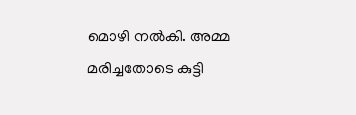മൊഴി നൽകി. അമ്മ മരിച്ചതോടെ കുട്ടി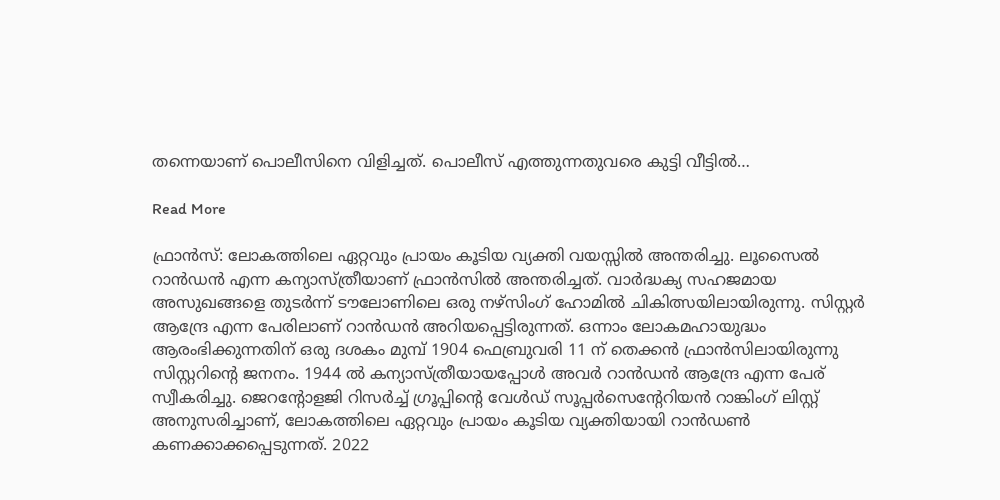തന്നെയാണ് പൊലീസിനെ വിളിച്ചത്. പൊലീസ് എത്തുന്നതുവരെ കുട്ടി വീട്ടിൽ…

Read More

ഫ്രാൻസ്: ലോകത്തിലെ ഏറ്റവും പ്രായം കൂടിയ വ്യക്തി വയസ്സിൽ അന്തരിച്ചു. ലൂസൈൽ റാൻഡൻ എന്ന കന്യാസ്ത്രീയാണ് ഫ്രാൻസിൽ അന്തരിച്ചത്. വാർദ്ധക്യ സഹജമായ അസുഖങ്ങളെ തുടർന്ന് ടൗലോണിലെ ഒരു നഴ്സിംഗ് ഹോമിൽ ചികിത്സയിലായിരുന്നു. സിസ്റ്റർ ആന്ദ്രേ എന്ന പേരിലാണ് റാൻഡൻ അറിയപ്പെട്ടിരുന്നത്. ഒന്നാം ലോകമഹായുദ്ധം ആരംഭിക്കുന്നതിന് ഒരു ദശകം മുമ്പ് 1904 ഫെബ്രുവരി 11 ന് തെക്കൻ ഫ്രാൻസിലായിരുന്നു സിസ്റ്ററിന്റെ ജനനം. 1944 ൽ കന്യാസ്ത്രീയായപ്പോൾ അവർ റാൻഡൻ ആന്ദ്രേ എന്ന പേര് സ്വീകരിച്ചു. ജെറന്‍റോളജി റിസർച്ച് ഗ്രൂപ്പിന്‍റെ വേൾഡ് സൂപ്പർസെന്‍റേറിയൻ റാങ്കിംഗ് ലിസ്റ്റ് അനുസരിച്ചാണ്, ലോകത്തിലെ ഏറ്റവും പ്രായം കൂടിയ വ്യക്തിയായി റാൻഡൺ കണക്കാക്കപ്പെടുന്നത്. 2022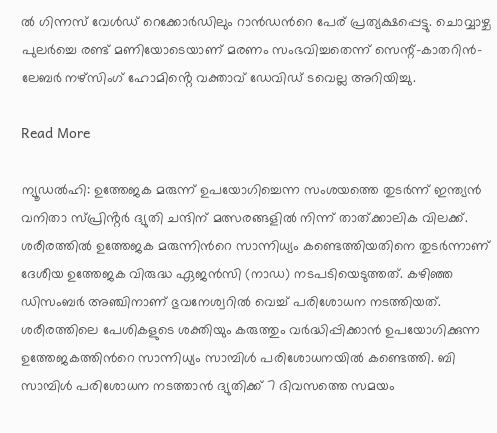ൽ ഗിന്നസ് വേൾഡ് റെക്കോർഡിലും റാൻഡന്‍റെ പേര് പ്രത്യക്ഷപ്പെട്ടു. ചൊവ്വാഴ്ച പുലർച്ചെ രണ്ട് മണിയോടെയാണ് മരണം സംഭവിച്ചതെന്ന് സെന്റ്-കാതറിൻ-ലേബർ നഴ്സിംഗ് ഹോമിൻ്റെ വക്താവ് ഡേവിഡ് ടവെല്ല അറിയിച്ചു.

Read More

ന്യൂഡൽഹി: ഉത്തേജക മരുന്ന് ഉപയോഗിച്ചെന്ന സംശയത്തെ തുടർന്ന് ഇന്ത്യൻ വനിതാ സ്പ്രിൻ്റർ ദ്യുതി ചന്ദിന് മത്സരങ്ങളിൽ നിന്ന് താത്ക്കാലിക വിലക്ക്. ശരീരത്തിൽ ഉത്തേജക മരുന്നിന്‍റെ സാന്നിധ്യം കണ്ടെത്തിയതിനെ തുടർന്നാണ് ദേശീയ ഉത്തേജക വിരുദ്ധ ഏജൻസി (നാഡ) നടപടിയെടുത്തത്. കഴിഞ്ഞ ഡിസംബർ അഞ്ചിനാണ് ഭുവനേശ്വറിൽ വെച്ച് പരിശോധന നടത്തിയത്. ശരീരത്തിലെ പേശികളുടെ ശക്തിയും കരുത്തും വർദ്ധിപ്പിക്കാൻ ഉപയോഗിക്കുന്ന ഉത്തേജകത്തിന്‍റെ സാന്നിധ്യം സാമ്പിൾ പരിശോധനയിൽ കണ്ടെത്തി. ബി സാമ്പിൾ പരിശോധന നടത്താൻ ദ്യുതിക്ക് 7 ദിവസത്തെ സമയം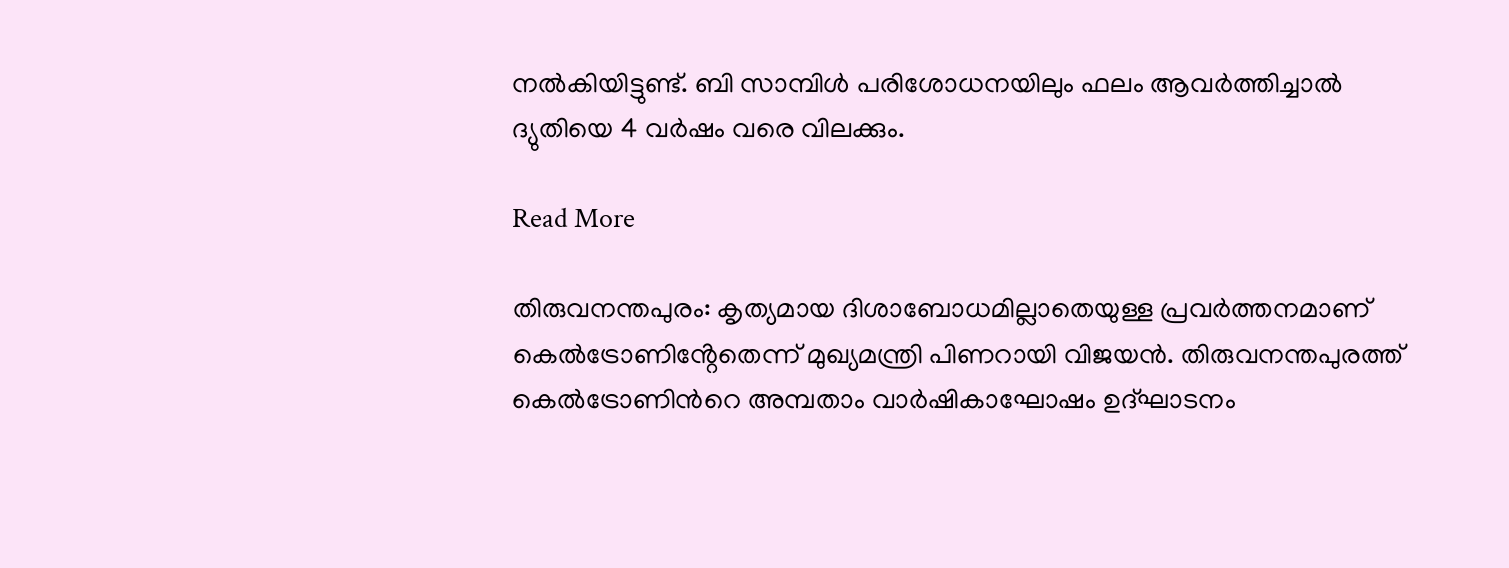നൽകിയിട്ടുണ്ട്. ബി സാമ്പിൾ പരിശോധനയിലും ഫലം ആവർത്തിച്ചാൽ ദ്യുതിയെ 4 വർഷം വരെ വിലക്കും.

Read More

തിരുവനന്തപുരം: കൃത്യമായ ദിശാബോധമില്ലാതെയുള്ള പ്രവർത്തനമാണ് കെൽട്രോണിൻ്റേതെന്ന് മുഖ്യമന്ത്രി പിണറായി വിജയൻ. തിരുവനന്തപുരത്ത് കെൽട്രോണിന്‍റെ അമ്പതാം വാർഷികാഘോഷം ഉദ്ഘാടനം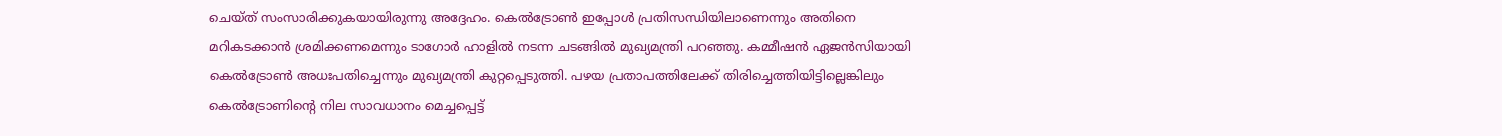ചെയ്ത് സംസാരിക്കുകയായിരുന്നു അദ്ദേഹം. കെൽട്രോൺ ഇപ്പോൾ പ്രതിസന്ധിയിലാണെന്നും അതിനെ മറികടക്കാൻ ശ്രമിക്കണമെന്നും ടാഗോർ ഹാളിൽ നടന്ന ചടങ്ങിൽ മുഖ്യമന്ത്രി പറഞ്ഞു. കമ്മീഷൻ ഏജൻസിയായി കെൽട്രോൺ അധഃപതിച്ചെന്നും മുഖ്യമന്ത്രി കുറ്റപ്പെടുത്തി. പഴയ പ്രതാപത്തിലേക്ക് തിരിച്ചെത്തിയിട്ടില്ലെങ്കിലും കെൽട്രോണിന്‍റെ നില സാവധാനം മെച്ചപ്പെട്ട്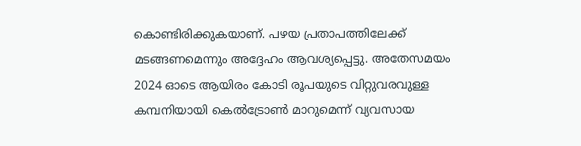കൊണ്ടിരിക്കുകയാണ്. പഴയ പ്രതാപത്തിലേക്ക് മടങ്ങണമെന്നും അദ്ദേഹം ആവശ്യപ്പെട്ടു. അതേസമയം 2024 ഓടെ ആയിരം കോടി രൂപയുടെ വിറ്റുവരവുള്ള കമ്പനിയായി കെൽട്രോൺ മാറുമെന്ന് വ്യവസായ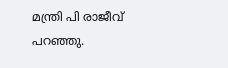മന്ത്രി പി രാജീവ് പറഞ്ഞു.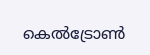കെൽട്രോൺ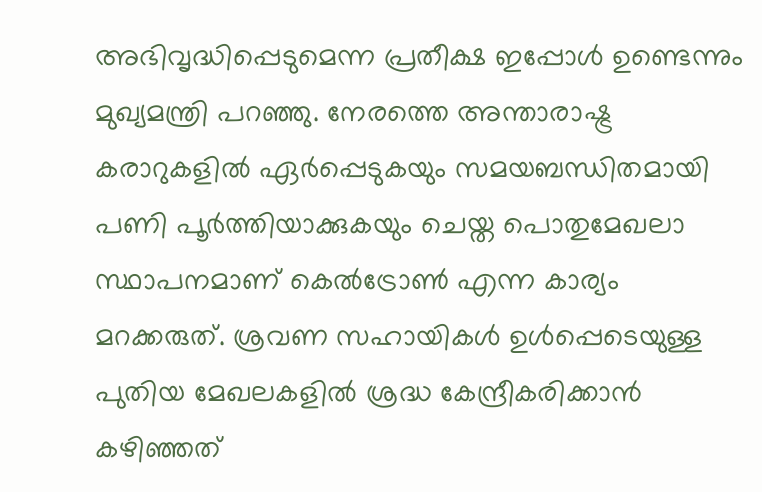അഭിവൃദ്ധിപ്പെടുമെന്ന പ്രതീക്ഷ ഇപ്പോൾ ഉണ്ടെന്നും മുഖ്യമന്ത്രി പറഞ്ഞു. നേരത്തെ അന്താരാഷ്ട്ര കരാറുകളിൽ ഏർപ്പെടുകയും സമയബന്ധിതമായി പണി പൂർത്തിയാക്കുകയും ചെയ്ത പൊതുമേഖലാ സ്ഥാപനമാണ് കെൽട്രോൺ എന്ന കാര്യം മറക്കരുത്. ശ്രവണ സഹായികൾ ഉൾപ്പെടെയുള്ള പുതിയ മേഖലകളിൽ ശ്രദ്ധ കേന്ദ്രീകരിക്കാൻ കഴിഞ്ഞത്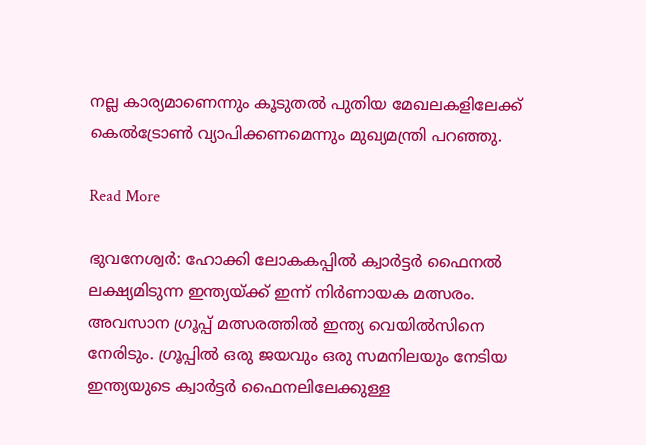നല്ല കാര്യമാണെന്നും കൂടുതൽ പുതിയ മേഖലകളിലേക്ക് കെൽട്രോൺ വ്യാപിക്കണമെന്നും മുഖ്യമന്ത്രി പറഞ്ഞു.

Read More

ഭുവനേശ്വർ: ഹോക്കി ലോകകപ്പിൽ ക്വാർട്ടർ ഫൈനൽ ലക്ഷ്യമിടുന്ന ഇന്ത്യയ്ക്ക് ഇന്ന് നിർണായക മത്സരം. അവസാന ഗ്രൂപ്പ് മത്സരത്തിൽ ഇന്ത്യ വെയിൽസിനെ നേരിടും. ഗ്രൂപ്പിൽ ഒരു ജയവും ഒരു സമനിലയും നേടിയ ഇന്ത്യയുടെ ക്വാർട്ടർ ഫൈനലിലേക്കുള്ള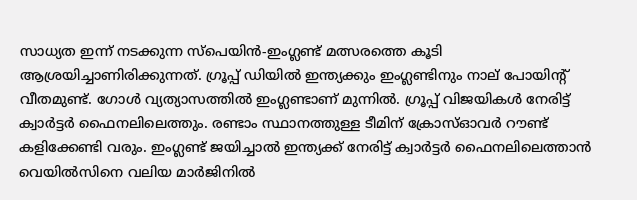സാധ്യത ഇന്ന് നടക്കുന്ന സ്പെയിൻ-ഇംഗ്ലണ്ട് മത്സരത്തെ കൂടി ആശ്രയിച്ചാണിരിക്കുന്നത്. ഗ്രൂപ്പ് ഡിയിൽ ഇന്ത്യക്കും ഇംഗ്ലണ്ടിനും നാല് പോയിന്‍റ് വീതമുണ്ട്. ഗോൾ‌ വ്യത്യാസത്തിൽ ഇംഗ്ലണ്ടാണ് മുന്നിൽ. ഗ്രൂപ്പ് വിജയികൾ നേരിട്ട് ക്വാർട്ടർ ഫൈനലിലെത്തും. രണ്ടാം സ്ഥാനത്തുള്ള ടീമിന് ക്രോസ്ഓവർ റൗണ്ട് കളിക്കേണ്ടി വരും. ഇംഗ്ലണ്ട് ജയിച്ചാൽ ഇന്ത്യക്ക് നേരിട്ട് ക്വാർട്ടർ ഫൈനലിലെത്താൻ വെയിൽസിനെ വലിയ മാർജിനിൽ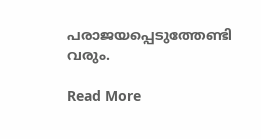പരാജയപ്പെടുത്തേണ്ടി വരും.

Read More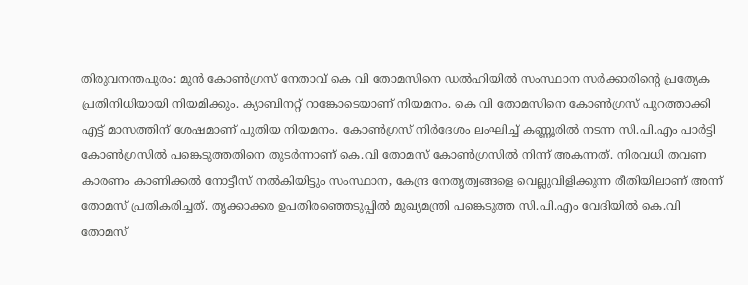തിരുവനന്തപുരം: മുൻ കോൺഗ്രസ് നേതാവ് കെ വി തോമസിനെ ഡൽഹിയിൽ സംസ്ഥാന സർക്കാരിന്റെ പ്രത്യേക പ്രതിനിധിയായി നിയമിക്കും. ക്യാബിനറ്റ് റാങ്കോടെയാണ് നിയമനം. കെ വി തോമസിനെ കോൺഗ്രസ് പുറത്താക്കി എട്ട് മാസത്തിന് ശേഷമാണ് പുതിയ നിയമനം. കോൺഗ്രസ് നിർദേശം ലംഘിച്ച് കണ്ണൂരിൽ നടന്ന സി.പി.എം പാർട്ടി കോൺഗ്രസിൽ പങ്കെടുത്തതിനെ തുടർന്നാണ് കെ.വി തോമസ് കോൺഗ്രസിൽ നിന്ന് അകന്നത്. നിരവധി തവണ കാരണം കാണിക്കൽ നോട്ടീസ് നൽകിയിട്ടും സംസ്ഥാന, കേന്ദ്ര നേതൃത്വങ്ങളെ വെല്ലുവിളിക്കുന്ന രീതിയിലാണ് അന്ന് തോമസ് പ്രതികരിച്ചത്. തൃക്കാക്കര ഉപതിരഞ്ഞെടുപ്പിൽ മുഖ്യമന്ത്രി പങ്കെടുത്ത സി.പി.എം വേദിയിൽ കെ.വി തോമസ്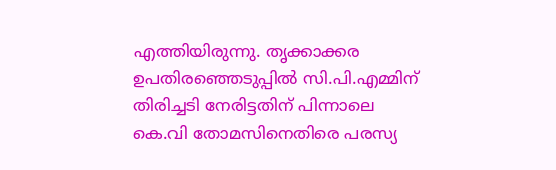എത്തിയിരുന്നു. തൃക്കാക്കര ഉപതിരഞ്ഞെടുപ്പിൽ സി.പി.എമ്മിന് തിരിച്ചടി നേരിട്ടതിന് പിന്നാലെ കെ.വി തോമസിനെതിരെ പരസ്യ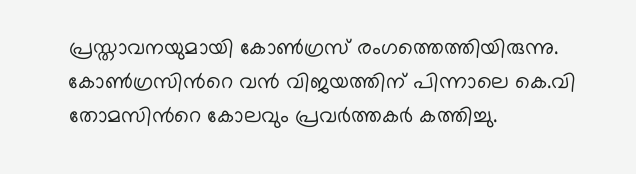പ്രസ്താവനയുമായി കോൺഗ്രസ് രംഗത്തെത്തിയിരുന്നു. കോൺഗ്രസിന്‍റെ വൻ വിജയത്തിന് പിന്നാലെ കെ.വി തോമസിന്‍റെ കോലവും പ്രവർത്തകർ കത്തിച്ചു.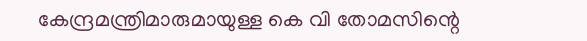കേന്ദ്രമന്ത്രിമാരുമായുള്ള കെ വി തോമസിന്റെ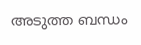അടുത്ത ബന്ധം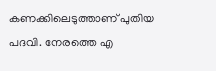കണക്കിലെടുത്താണ് പുതിയ പദവി. നേരത്തെ എ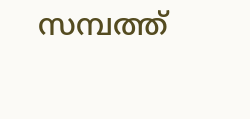സമ്പത്ത്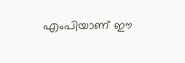എംപിയാണ് ഈ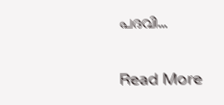പദവി…

Read More